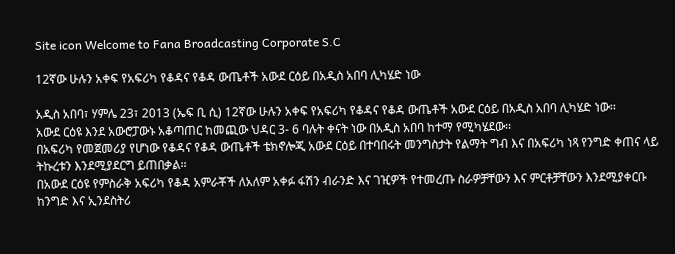Site icon Welcome to Fana Broadcasting Corporate S.C

12ኛው ሁሉን አቀፍ የአፍሪካ የቆዳና የቆዳ ውጤቶች አውደ ርዕይ በአዲስ አበባ ሊካሄድ ነው

አዲስ አበባ፣ ሃምሌ 23፣ 2013 (ኤፍ ቢ ሲ) 12ኛው ሁሉን አቀፍ የአፍሪካ የቆዳና የቆዳ ውጤቶች አውደ ርዕይ በአዲስ አበባ ሊካሄድ ነው፡፡
አውደ ርዕዩ እንደ አውሮፓውኑ አቆጣጠር ከመጪው ህዳር 3- 6 ባሉት ቀናት ነው በአዲስ አበባ ከተማ የሚካሄደው፡፡
በአፍሪካ የመጀመሪያ የሆነው የቆዳና የቆዳ ውጤቶች ቴክኖሎጂ አውደ ርዕይ በተባበሩት መንግስታት የልማት ግብ እና በአፍሪካ ነጻ የንግድ ቀጠና ላይ ትኩረቱን እንደሚያደርግ ይጠበቃል፡፡
በአውደ ርዕዩ የምስራቅ አፍሪካ የቆዳ አምራቾች ለአለም አቀፉ ፋሽን ብራንድ እና ገዢዎች የተመረጡ ስራዎቻቸውን እና ምርቶቻቸውን እንደሚያቀርቡ ከንግድ እና ኢንደስትሪ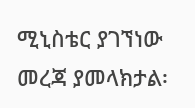ሚኒስቴር ያገኘነው መረጃ ያመላክታል፡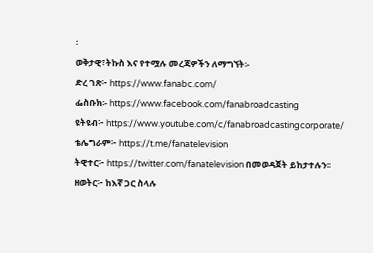፡
ወቅታዊ፣ትኩስ እና የተሟሉ መረጃዎችን ለማግኘት፡-
ድረ ገጽ፦ https://www.fanabc.com/
ፌስቡክ፡- https://www.facebook.com/fanabroadcasting
ዩትዩብ፦ https://www.youtube.com/c/fanabroadcastingcorporate/
ቴሌግራም፦ https://t.me/fanatelevision
ትዊተር፦ https://twitter.com/fanatelevision በመወዳጀት ይከታተሉን፡፡
ዘወትር፦ ከእኛ ጋር ስላሉ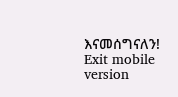እናመሰግናለን!
Exit mobile version